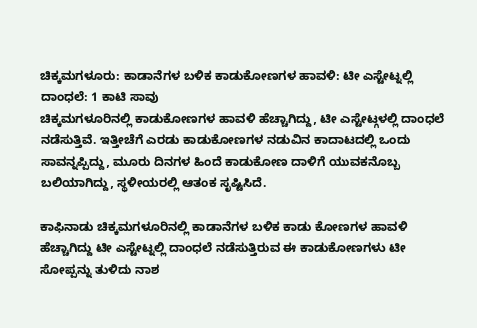ಚಿಕ್ಕಮಗಳೂರು: ಕಾಡಾನೆಗಳ ಬಳಿಕ ಕಾಡುಕೋಣಗಳ ಹಾವಳಿ: ಟೀ ಎಸ್ಟೇಟ್ನಲ್ಲಿ ದಾಂಧಲೆ: 1 ಕಾಟಿ ಸಾವು
ಚಿಕ್ಕಮಗಳೂರಿನಲ್ಲಿ ಕಾಡುಕೋಣಗಳ ಹಾವಳಿ ಹೆಚ್ಚಾಗಿದ್ದು, ಟೀ ಎಸ್ಟೇಟ್ಗಳಲ್ಲಿ ದಾಂಧಲೆ ನಡೆಸುತ್ತಿವೆ. ಇತ್ತೀಚೆಗೆ ಎರಡು ಕಾಡುಕೋಣಗಳ ನಡುವಿನ ಕಾದಾಟದಲ್ಲಿ ಒಂದು ಸಾವನ್ನಪ್ಪಿದ್ದು, ಮೂರು ದಿನಗಳ ಹಿಂದೆ ಕಾಡುಕೋಣ ದಾಳಿಗೆ ಯುವಕನೊಬ್ಬ ಬಲಿಯಾಗಿದ್ದು, ಸ್ಥಳೀಯರಲ್ಲಿ ಆತಂಕ ಸೃಷ್ಟಿಸಿದೆ.

ಕಾಫಿನಾಡು ಚಿಕ್ಕಮಗಳೂರಿನಲ್ಲಿ ಕಾಡಾನೆಗಳ ಬಳಿಕ ಕಾಡು ಕೋಣಗಳ ಹಾವಳಿ ಹೆಚ್ಚಾಗಿದ್ದು ಟೀ ಎಸ್ಟೇಟ್ನಲ್ಲಿ ದಾಂಧಲೆ ನಡೆಸುತ್ತಿರುವ ಈ ಕಾಡುಕೋಣಗಳು ಟೀ ಸೋಪ್ಪನ್ನು ತುಳಿದು ನಾಶ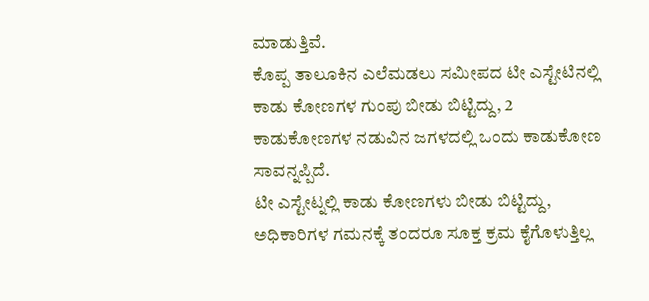ಮಾಡುತ್ತಿವೆ.
ಕೊಪ್ಪ ತಾಲೂಕಿನ ಎಲೆಮಡಲು ಸಮೀಪದ ಟೀ ಎಸ್ಟೇಟಿನಲ್ಲಿ ಕಾಡು ಕೋಣಗಳ ಗುಂಪು ಬೀಡು ಬಿಟ್ಟಿದ್ದು, 2 ಕಾಡುಕೋಣಗಳ ನಡುವಿನ ಜಗಳದಲ್ಲಿ ಒಂದು ಕಾಡುಕೋಣ ಸಾವನ್ನಪ್ಪಿದೆ.
ಟೀ ಎಸ್ಟೇಟ್ನಲ್ಲಿ ಕಾಡು ಕೋಣಗಳು ಬೀಡು ಬಿಟ್ಟಿದ್ದು, ಅಧಿಕಾರಿಗಳ ಗಮನಕ್ಕೆ ತಂದರೂ ಸೂಕ್ತ ಕ್ರಮ ಕೈಗೊಳುತ್ತಿಲ್ಲ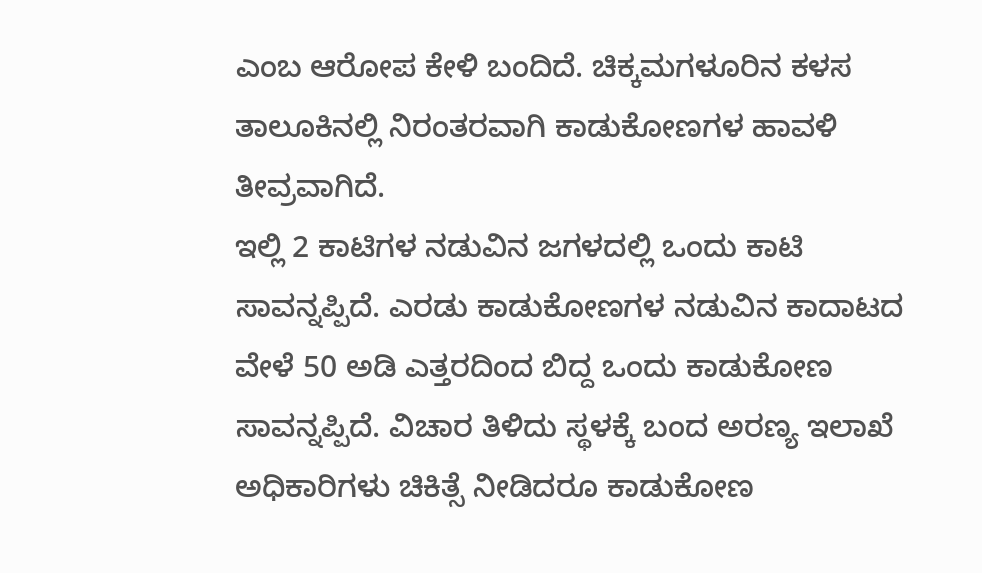ಎಂಬ ಆರೋಪ ಕೇಳಿ ಬಂದಿದೆ. ಚಿಕ್ಕಮಗಳೂರಿನ ಕಳಸ ತಾಲೂಕಿನಲ್ಲಿ ನಿರಂತರವಾಗಿ ಕಾಡುಕೋಣಗಳ ಹಾವಳಿ ತೀವ್ರವಾಗಿದೆ.
ಇಲ್ಲಿ 2 ಕಾಟಿಗಳ ನಡುವಿನ ಜಗಳದಲ್ಲಿ ಒಂದು ಕಾಟಿ ಸಾವನ್ನಪ್ಪಿದೆ. ಎರಡು ಕಾಡುಕೋಣಗಳ ನಡುವಿನ ಕಾದಾಟದ ವೇಳೆ 50 ಅಡಿ ಎತ್ತರದಿಂದ ಬಿದ್ದ ಒಂದು ಕಾಡುಕೋಣ ಸಾವನ್ನಪ್ಪಿದೆ. ವಿಚಾರ ತಿಳಿದು ಸ್ಥಳಕ್ಕೆ ಬಂದ ಅರಣ್ಯ ಇಲಾಖೆ ಅಧಿಕಾರಿಗಳು ಚಿಕಿತ್ಸೆ ನೀಡಿದರೂ ಕಾಡುಕೋಣ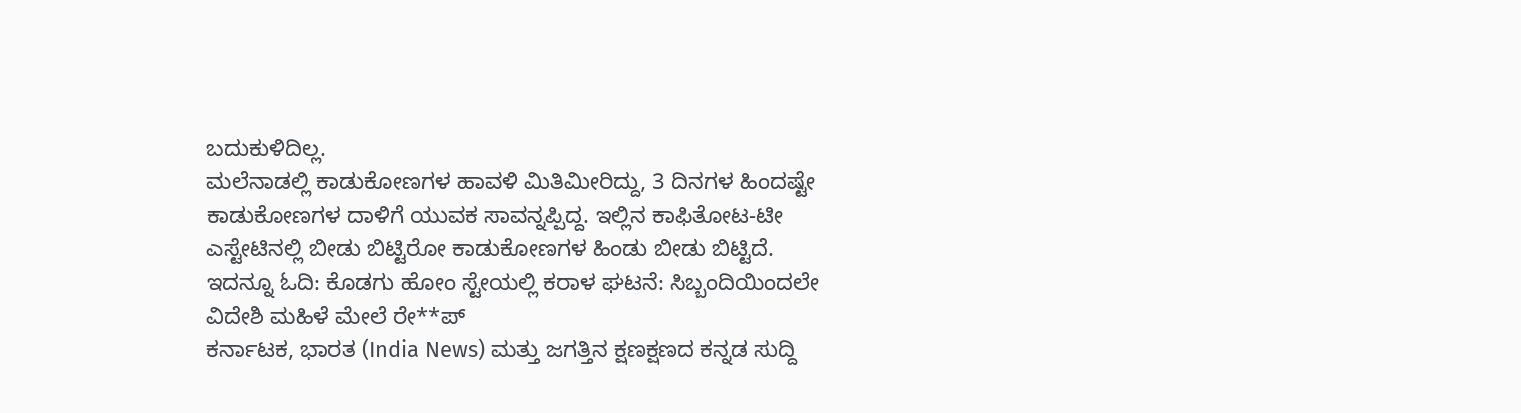ಬದುಕುಳಿದಿಲ್ಲ.
ಮಲೆನಾಡಲ್ಲಿ ಕಾಡುಕೋಣಗಳ ಹಾವಳಿ ಮಿತಿಮೀರಿದ್ದು, 3 ದಿನಗಳ ಹಿಂದಷ್ಟೇ ಕಾಡುಕೋಣಗಳ ದಾಳಿಗೆ ಯುವಕ ಸಾವನ್ನಪ್ಪಿದ್ದ. ಇಲ್ಲಿನ ಕಾಫಿತೋಟ-ಟೀ ಎಸ್ಟೇಟಿನಲ್ಲಿ ಬೀಡು ಬಿಟ್ಟಿರೋ ಕಾಡುಕೋಣಗಳ ಹಿಂಡು ಬೀಡು ಬಿಟ್ಟಿದೆ.
ಇದನ್ನೂ ಓದಿ: ಕೊಡಗು ಹೋಂ ಸ್ಟೇಯಲ್ಲಿ ಕರಾಳ ಘಟನೆ: ಸಿಬ್ಬಂದಿಯಿಂದಲೇ ವಿದೇಶಿ ಮಹಿಳೆ ಮೇಲೆ ರೇ**ಪ್
ಕರ್ನಾಟಕ, ಭಾರತ (India News) ಮತ್ತು ಜಗತ್ತಿನ ಕ್ಷಣಕ್ಷಣದ ಕನ್ನಡ ಸುದ್ದಿ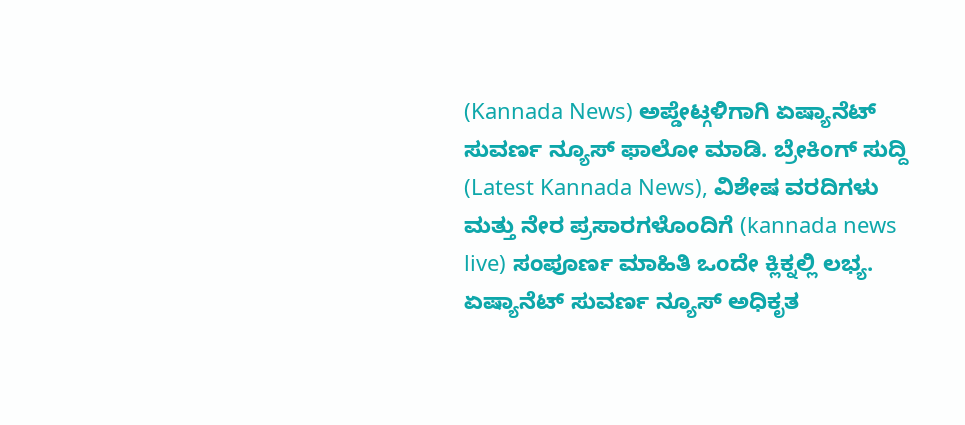(Kannada News) ಅಪ್ಡೇಟ್ಗಳಿಗಾಗಿ ಏಷ್ಯಾನೆಟ್ ಸುವರ್ಣ ನ್ಯೂಸ್ ಫಾಲೋ ಮಾಡಿ. ಬ್ರೇಕಿಂಗ್ ಸುದ್ದಿ (Latest Kannada News), ವಿಶೇಷ ವರದಿಗಳು ಮತ್ತು ನೇರ ಪ್ರಸಾರಗಳೊಂದಿಗೆ (kannada news live) ಸಂಪೂರ್ಣ ಮಾಹಿತಿ ಒಂದೇ ಕ್ಲಿಕ್ನಲ್ಲಿ ಲಭ್ಯ. ಏಷ್ಯಾನೆಟ್ ಸುವರ್ಣ ನ್ಯೂಸ್ ಅಧಿಕೃತ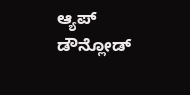ಆ್ಯಪ್ ಡೌನ್ಲೋಡ್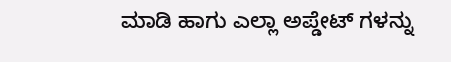ಮಾಡಿ ಹಾಗು ಎಲ್ಲಾ ಅಪ್ಡೇಟ್ ಗಳನ್ನು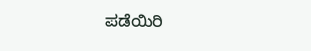ಪಡೆಯಿರಿ